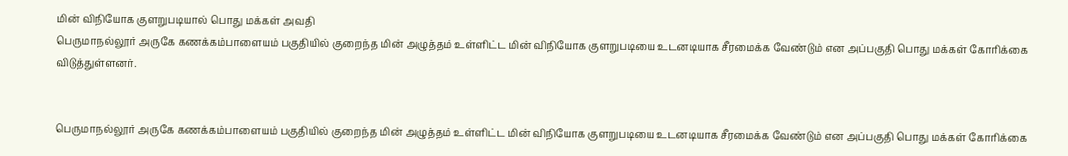மின் விநியோக குளறுபடியால் பொது மக்கள் அவதி
பெருமாநல்லூர் அருகே கணக்கம்பாளையம் பகுதியில் குறைந்த மின் அழுத்தம் உள்ளிட்ட மின் விநியோக குளறுபடியை உடனடியாக சீரமைக்க வேண்டும் என அப்பகுதி பொது மக்கள் கோரிக்கை விடுத்துள்ளனர்.


பெருமாநல்லூர் அருகே கணக்கம்பாளையம் பகுதியில் குறைந்த மின் அழுத்தம் உள்ளிட்ட மின் விநியோக குளறுபடியை உடனடியாக சீரமைக்க வேண்டும் என அப்பகுதி பொது மக்கள் கோரிக்கை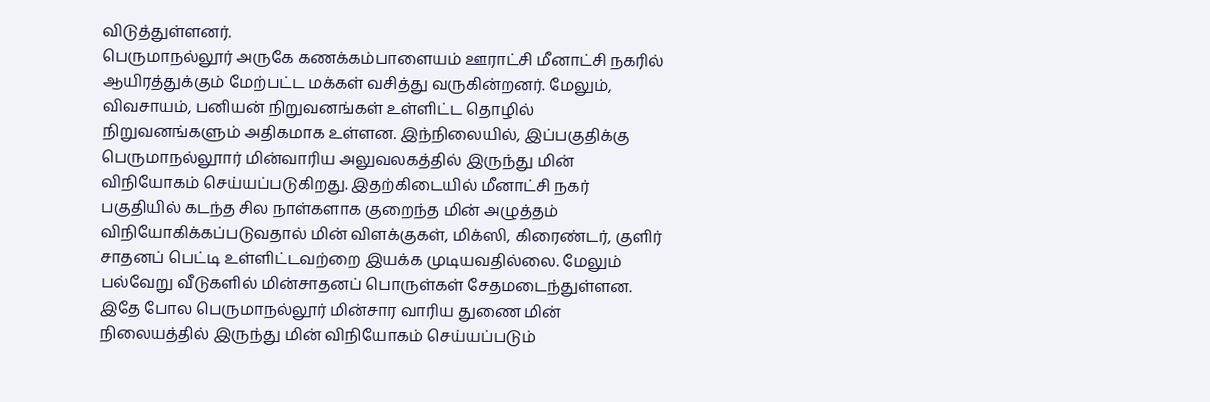விடுத்துள்ளனர்.
பெருமாநல்லூர் அருகே கணக்கம்பாளையம் ஊராட்சி மீனாட்சி நகரில் ஆயிரத்துக்கும் மேற்பட்ட மக்கள் வசித்து வருகின்றனர். மேலும், விவசாயம், பனியன் நிறுவனங்கள் உள்ளிட்ட தொழில் நிறுவனங்களும் அதிகமாக உள்ளன. இந்நிலையில், இப்பகுதிக்கு பெருமாநல்லூார் மின்வாரிய அலுவலகத்தில் இருந்து மின் விநியோகம் செய்யப்படுகிறது. இதற்கிடையில் மீனாட்சி நகர் பகுதியில் கடந்த சில நாள்களாக குறைந்த மின் அழுத்தம் விநியோகிக்கப்படுவதால் மின் விளக்குகள், மிக்ஸி, கிரைண்டர், குளிர் சாதனப் பெட்டி உள்ளிட்டவற்றை இயக்க முடியவதில்லை. மேலும் பல்வேறு வீடுகளில் மின்சாதனப் பொருள்கள் சேதமடைந்துள்ளன.
இதே போல பெருமாநல்லூர் மின்சார வாரிய துணை மின் நிலையத்தில் இருந்து மின் விநியோகம் செய்யப்படும்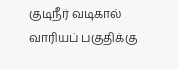குடிநீர் வடிகால் வாரியப் பகுதிக்கு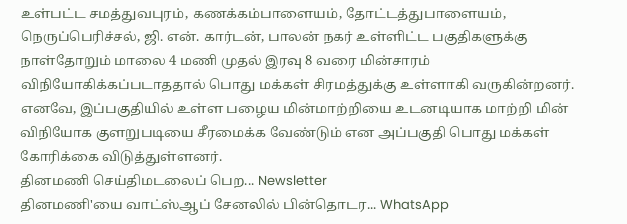உள்பட்ட சமத்துவபுரம், கணக்கம்பாளையம், தோட்டத்துபாளையம், நெருப்பெரிச்சல், ஜி. என். கார்டன், பாலன் நகர் உள்ளிட்ட பகுதிகளுக்கு நாள்தோறும் மாலை 4 மணி முதல் இரவு 8 வரை மின்சாரம் விநியோகிக்கப்படாததால் பொது மக்கள் சிரமத்துக்கு உள்ளாகி வருகின்றனர். எனவே, இப்பகுதியில் உள்ள பழைய மின்மாற்றியை உடனடியாக மாற்றி மின் விநியோக குளறுபடியை சீரமைக்க வேண்டும் என அப்பகுதி பொது மக்கள் கோரிக்கை விடுத்துள்ளனர்.
தினமணி செய்திமடலைப் பெற... Newsletter
தினமணி'யை வாட்ஸ்ஆப் சேனலில் பின்தொடர... WhatsApp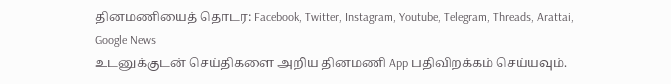தினமணியைத் தொடர: Facebook, Twitter, Instagram, Youtube, Telegram, Threads, Arattai, Google News
உடனுக்குடன் செய்திகளை அறிய தினமணி App பதிவிறக்கம் செய்யவும்.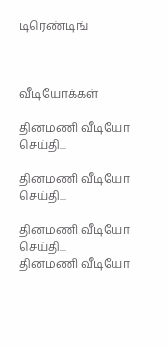டிரெண்டிங்



வீடியோக்கள்

தினமணி வீடியோ செய்தி...

தினமணி வீடியோ செய்தி...

தினமணி வீடியோ செய்தி...
தினமணி வீடியோ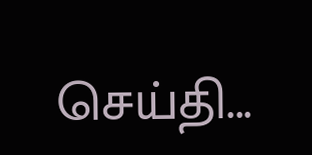செய்தி...